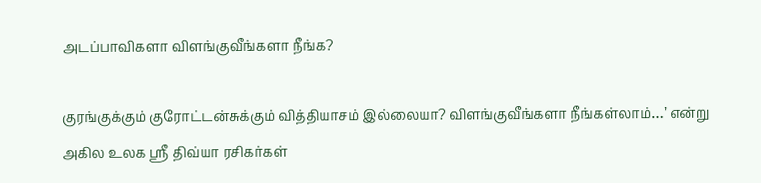அடப்பாவிகளா விளங்குவீங்களா நீங்க?

குரங்குக்கும் குரோட்டன்சுக்கும் வித்தியாசம் இல்லையா? விளங்குவீங்களா நீங்கள்லாம்…’ என்று அகில உலக ஸ்ரீ திவ்யா ரசிகர்கள்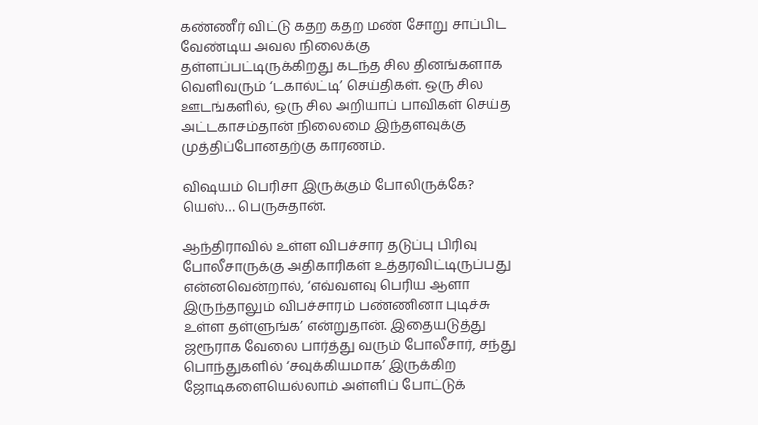கண்ணீர் விட்டு கதற கதற மண் சோறு சாப்பிட வேண்டிய அவல நிலைக்கு தள்ளப்பட்டிருக்கிறது கடந்த சில தினங்களாக வெளிவரும் ‘டகால்ட்டி’ செய்திகள். ஒரு சில ஊடங்களில், ஒரு சில அறியாப் பாவிகள் செய்த அட்டகாசம்தான் நிலைமை இந்தளவுக்கு முத்திப்போனதற்கு காரணம்.

விஷயம் பெரிசா இருக்கும் போலிருக்கே? யெஸ்… பெருசுதான்.

ஆந்திராவில் உள்ள விபச்சார தடுப்பு பிரிவு போலீசாருக்கு அதிகாரிகள் உத்தரவிட்டிருப்பது என்னவென்றால், ‘எவ்வளவு பெரிய ஆளா இருந்தாலும் விபச்சாரம் பண்ணினா புடிச்சு உள்ள தள்ளுங்க’ என்றுதான். இதையடுத்து ஜரூராக வேலை பார்த்து வரும் போலீசார், சந்து பொந்துகளில் ‘சவுக்கியமாக’ இருக்கிற ஜோடிகளையெல்லாம் அள்ளிப் போட்டுக்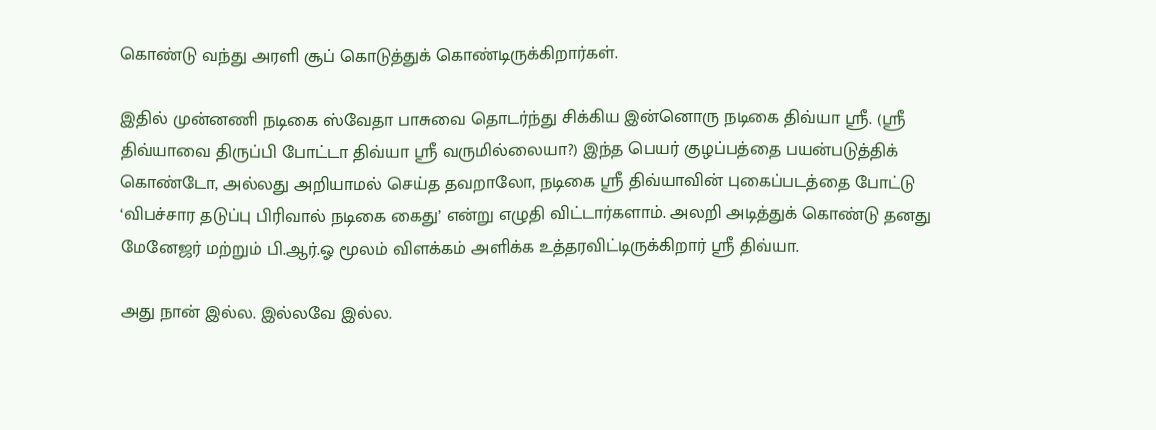கொண்டு வந்து அரளி சூப் கொடுத்துக் கொண்டிருக்கிறார்கள்.

இதில் முன்னணி நடிகை ஸ்வேதா பாசுவை தொடர்ந்து சிக்கிய இன்னொரு நடிகை திவ்யா ஸ்ரீ. (ஸ்ரீ திவ்யாவை திருப்பி போட்டா திவ்யா ஸ்ரீ வருமில்லையா?) இந்த பெயர் குழப்பத்தை பயன்படுத்திக் கொண்டோ, அல்லது அறியாமல் செய்த தவறாலோ, நடிகை ஸ்ரீ திவ்யாவின் புகைப்படத்தை போட்டு ‘விபச்சார தடுப்பு பிரிவால் நடிகை கைது’ என்று எழுதி விட்டார்களாம். அலறி அடித்துக் கொண்டு தனது மேனேஜர் மற்றும் பி.ஆர்.ஓ மூலம் விளக்கம் அளிக்க உத்தரவிட்டிருக்கிறார் ஸ்ரீ திவ்யா.

அது நான் இல்ல. இல்லவே இல்ல.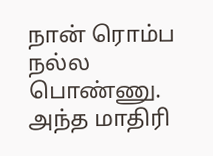நான் ரொம்ப நல்ல பொண்ணு. அந்த மாதிரி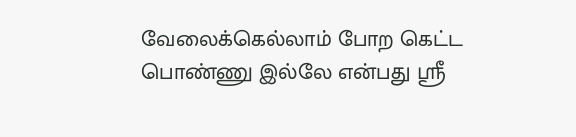வேலைக்கெல்லாம் போற கெட்ட பொண்ணு இல்லே என்பது ஸ்ரீ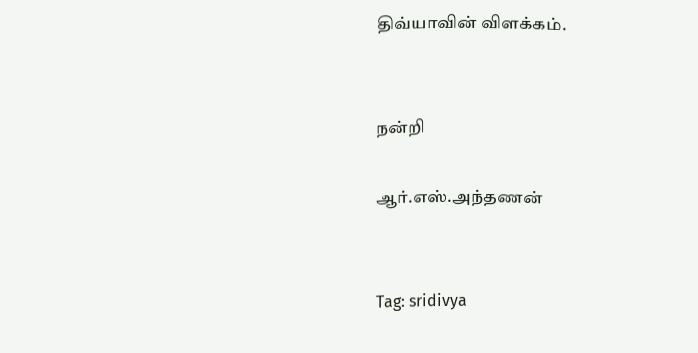திவ்யாவின் விளக்கம்.


நன்றி

ஆர்.எஸ்.அந்தணன்


Tag: sridivya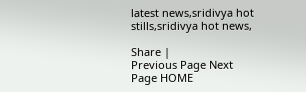latest news,sridivya hot stills,sridivya hot news,

Share |
Previous Page Next Page HOME